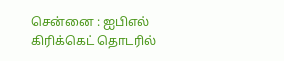சென்னை : ஐபிஎல் கிரிக்கெட் தொடரில்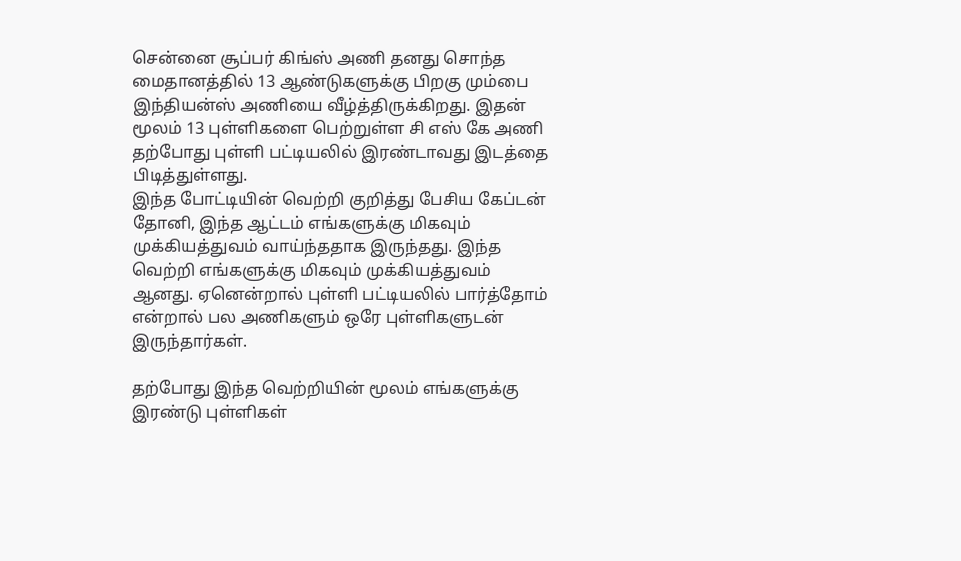சென்னை சூப்பர் கிங்ஸ் அணி தனது சொந்த மைதானத்தில் 13 ஆண்டுகளுக்கு பிறகு மும்பை இந்தியன்ஸ் அணியை வீழ்த்திருக்கிறது. இதன் மூலம் 13 புள்ளிகளை பெற்றுள்ள சி எஸ் கே அணி தற்போது புள்ளி பட்டியலில் இரண்டாவது இடத்தை பிடித்துள்ளது.
இந்த போட்டியின் வெற்றி குறித்து பேசிய கேப்டன் தோனி, இந்த ஆட்டம் எங்களுக்கு மிகவும் முக்கியத்துவம் வாய்ந்ததாக இருந்தது. இந்த வெற்றி எங்களுக்கு மிகவும் முக்கியத்துவம் ஆனது. ஏனென்றால் புள்ளி பட்டியலில் பார்த்தோம் என்றால் பல அணிகளும் ஒரே புள்ளிகளுடன் இருந்தார்கள்.

தற்போது இந்த வெற்றியின் மூலம் எங்களுக்கு இரண்டு புள்ளிகள்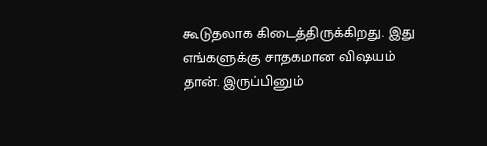கூடுதலாக கிடைத்திருக்கிறது. இது எங்களுக்கு சாதகமான விஷயம் தான். இருப்பினும்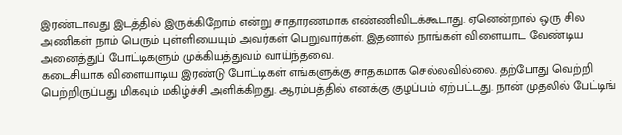இரண்டாவது இடத்தில் இருக்கிறோம் என்று சாதாரணமாக எண்ணிவிடக்கூடாது. ஏனென்றால் ஒரு சில அணிகள் நாம் பெரும் புள்ளியையும் அவர்கள் பெறுவார்கள். இதனால் நாங்கள் விளையாட வேண்டிய அனைத்துப் போட்டிகளும் முக்கியத்துவம் வாய்ந்தவை.
கடைசியாக விளையாடிய இரண்டு போட்டிகள் எங்களுக்கு சாதகமாக செல்லவில்லை. தற்போது வெற்றி பெற்றிருப்பது மிகவும் மகிழ்ச்சி அளிக்கிறது. ஆரம்பத்தில் எனக்கு குழப்பம் ஏற்பட்டது. நான் முதலில் பேட்டிங்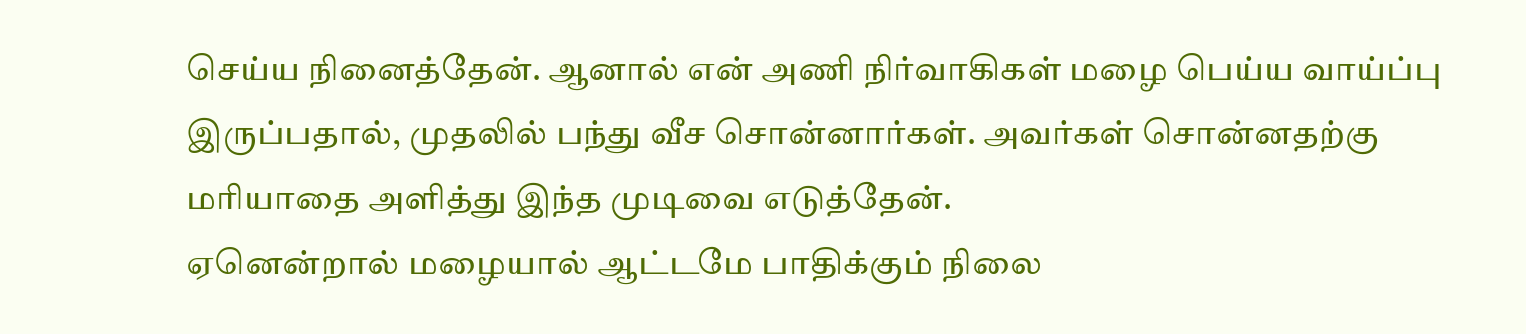செய்ய நினைத்தேன். ஆனால் என் அணி நிர்வாகிகள் மழை பெய்ய வாய்ப்பு இருப்பதால், முதலில் பந்து வீச சொன்னார்கள். அவர்கள் சொன்னதற்கு மரியாதை அளித்து இந்த முடிவை எடுத்தேன்.
ஏனென்றால் மழையால் ஆட்டமே பாதிக்கும் நிலை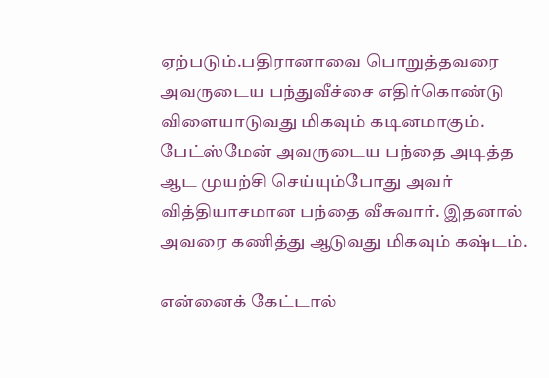ஏற்படும்.பதிரானாவை பொறுத்தவரை அவருடைய பந்துவீச்சை எதிர்கொண்டு விளையாடுவது மிகவும் கடினமாகும். பேட்ஸ்மேன் அவருடைய பந்தை அடித்த ஆட முயற்சி செய்யும்போது அவர் வித்தியாசமான பந்தை வீசுவார். இதனால் அவரை கணித்து ஆடுவது மிகவும் கஷ்டம்.

என்னைக் கேட்டால்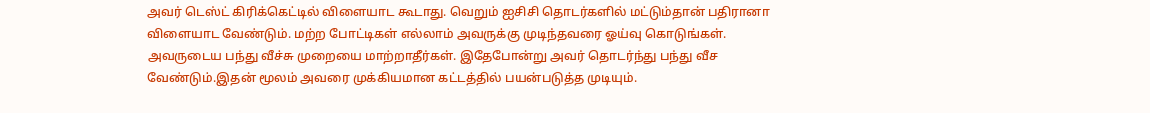அவர் டெஸ்ட் கிரிக்கெட்டில் விளையாட கூடாது. வெறும் ஐசிசி தொடர்களில் மட்டும்தான் பதிரானா விளையாட வேண்டும். மற்ற போட்டிகள் எல்லாம் அவருக்கு முடிந்தவரை ஓய்வு கொடுங்கள். அவருடைய பந்து வீச்சு முறையை மாற்றாதீர்கள். இதேபோன்று அவர் தொடர்ந்து பந்து வீச வேண்டும்.இதன் மூலம் அவரை முக்கியமான கட்டத்தில் பயன்படுத்த முடியும்.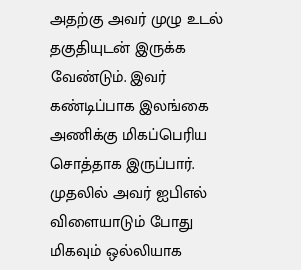அதற்கு அவர் முழு உடல் தகுதியுடன் இருக்க வேண்டும். இவர் கண்டிப்பாக இலங்கை அணிக்கு மிகப்பெரிய சொத்தாக இருப்பார். முதலில் அவர் ஐபிஎல் விளையாடும் போது மிகவும் ஒல்லியாக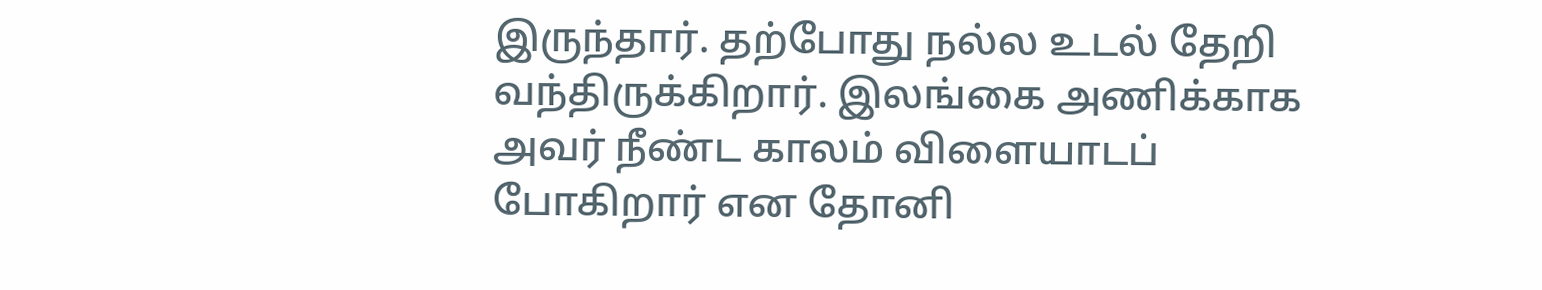இருந்தார். தற்போது நல்ல உடல் தேறி வந்திருக்கிறார். இலங்கை அணிக்காக அவர் நீண்ட காலம் விளையாடப் போகிறார் என தோனி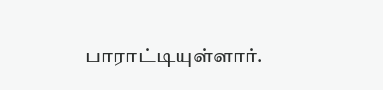பாராட்டியுள்ளார்.